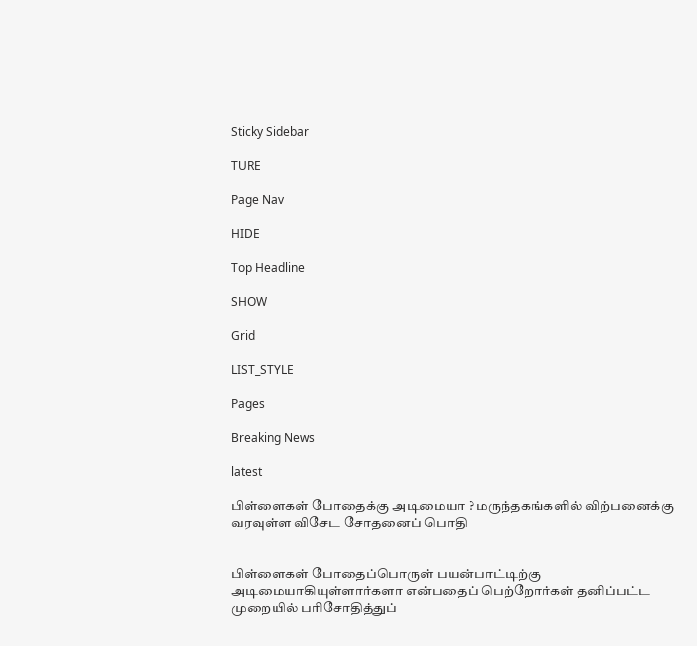Sticky Sidebar

TURE

Page Nav

HIDE

Top Headline

SHOW

Grid

LIST_STYLE

Pages

Breaking News

latest

பிள்ளைகள் போதைக்கு அடிமையா ? மருந்தகங்களில் விற்பனைக்கு வரவுள்ள விசேட சோதனைப் பொதி


பிள்ளைகள் போதைப்பொருள் பயன்பாட்டிற்கு அடிமையாகியுள்ளார்களா என்பதைப் பெற்றோர்கள் தனிப்பட்ட முறையில் பரிசோதித்துப்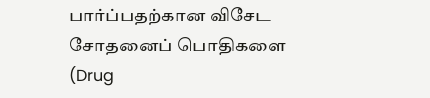பார்ப்பதற்கான விசேட சோதனைப் பொதிகளை (Drug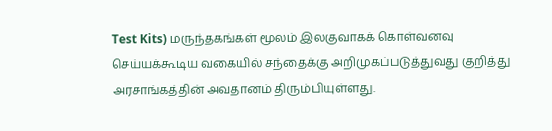Test Kits) மருந்தகங்கள் மூலம் இலகுவாகக் கொள்வனவு செய்யக்கூடிய வகையில் சந்தைக்கு அறிமுகப்படுத்துவது குறித்து அரசாங்கத்தின் அவதானம் திரும்பியுள்ளது.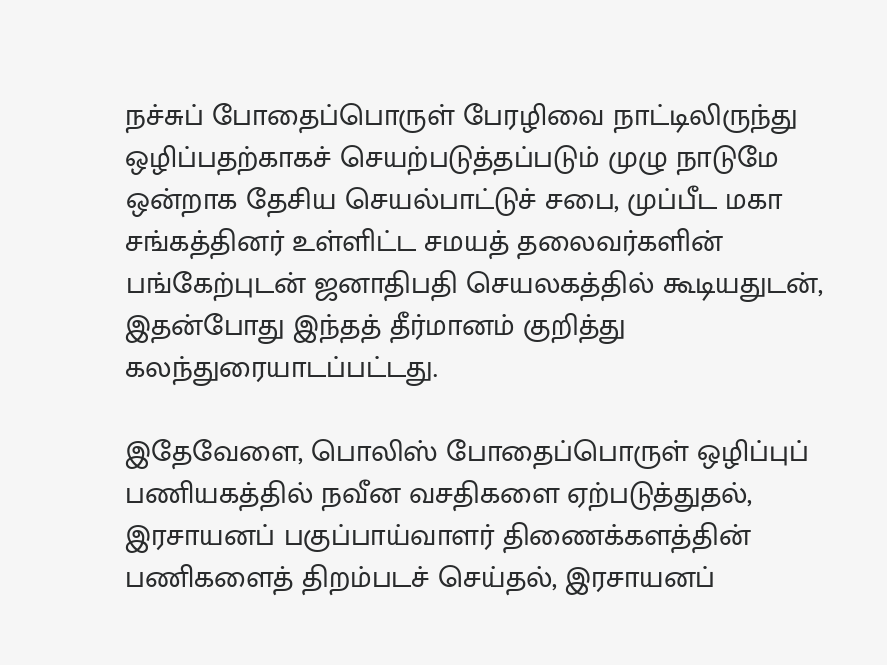நச்சுப் போதைப்பொருள் பேரழிவை நாட்டிலிருந்து ஒழிப்பதற்காகச் செயற்படுத்தப்படும் முழு நாடுமே ஒன்றாக தேசிய செயல்பாட்டுச் சபை, முப்பீட மகா சங்கத்தினர் உள்ளிட்ட சமயத் தலைவர்களின் பங்கேற்புடன் ஜனாதிபதி செயலகத்தில் கூடியதுடன், இதன்போது இந்தத் தீர்மானம் குறித்து கலந்துரையாடப்பட்டது.

இதேவேளை, பொலிஸ் போதைப்பொருள் ஒழிப்புப் பணியகத்தில் நவீன வசதிகளை ஏற்படுத்துதல், இரசாயனப் பகுப்பாய்வாளர் திணைக்களத்தின் பணிகளைத் திறம்படச் செய்தல், இரசாயனப்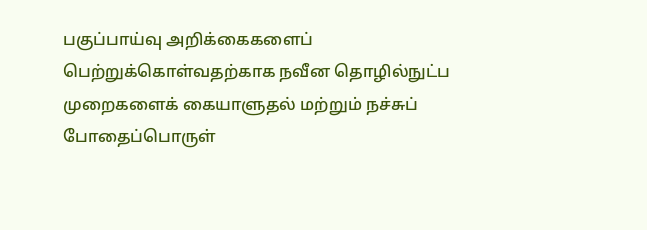பகுப்பாய்வு அறிக்கைகளைப் பெற்றுக்கொள்வதற்காக நவீன தொழில்நுட்ப முறைகளைக் கையாளுதல் மற்றும் நச்சுப் போதைப்பொருள்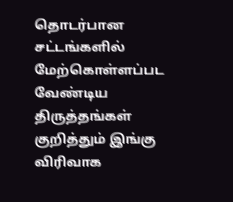தொடர்பான சட்டங்களில் மேற்கொள்ளப்பட வேண்டிய திருத்தங்கள் குறித்தும் இங்கு விரிவாக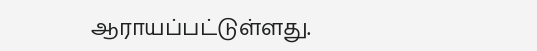ஆராயப்பட்டுள்ளது.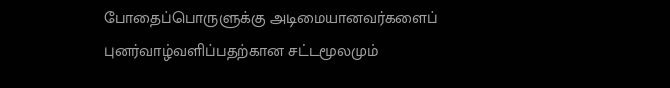போதைப்பொருளுக்கு அடிமையானவர்களைப் புனர்வாழ்வளிப்பதற்கான சட்டமூலமும்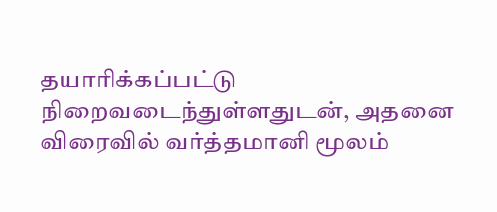தயாரிக்கப்பட்டு நிறைவடைந்துள்ளதுடன், அதனை விரைவில் வர்த்தமானி மூலம்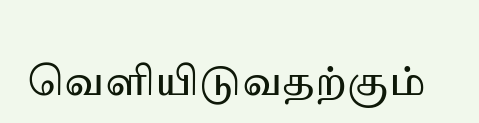வெளியிடுவதற்கும்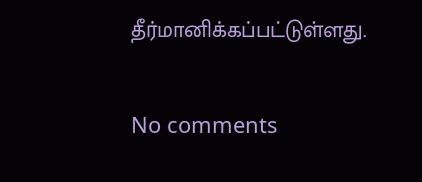தீர்மானிக்கப்பட்டுள்ளது.

No comments